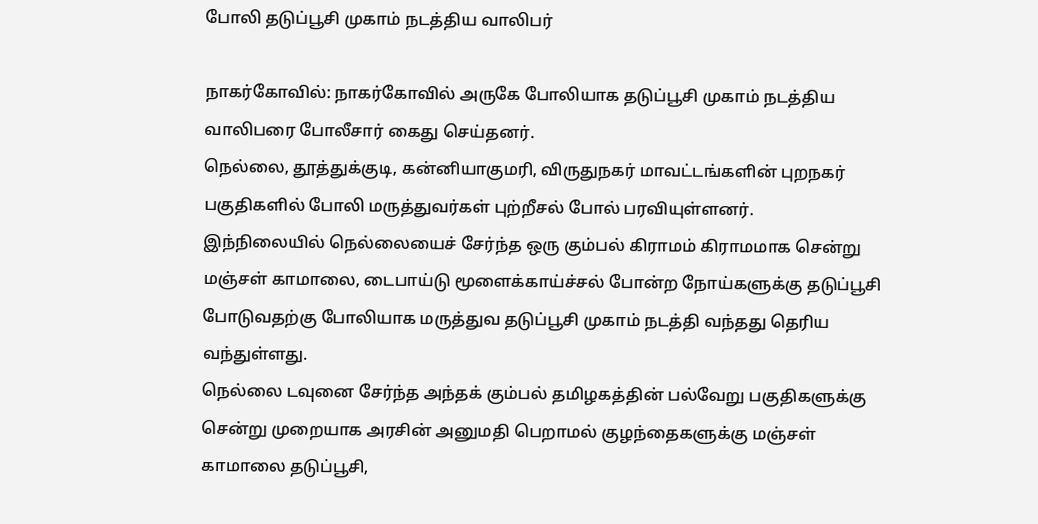போலி தடுப்பூசி முகாம் நடத்திய வாலிபர்

நாகர்கோவில்: நாகர்கோவில் அருகே போலியாக தடுப்பூசி முகாம் நடத்திய வாலிபரை போலீசார் கைது செய்தனர்.
நெல்லை, தூத்துக்குடி, கன்னியாகுமரி, விருதுநகர் மாவட்டங்களின் புறநகர் பகுதிகளில் போலி மருத்துவர்கள் புற்றீசல் போல் பரவியுள்ளனர்.
இந்நிலையில் நெல்லையைச் சேர்ந்த ஒரு கும்பல் கிராமம் கிராமமாக சென்று மஞ்சள் காமாலை, டைபாய்டு மூளைக்காய்ச்சல் போன்ற நோய்களுக்கு தடுப்பூசி போடுவதற்கு போலியாக மருத்துவ தடுப்பூசி முகாம் நடத்தி வந்தது தெரிய வந்துள்ளது.
நெல்லை டவுனை சேர்ந்த அந்தக் கும்பல் தமிழகத்தின் பல்வேறு பகுதிகளுக்கு சென்று முறையாக அரசின் அனுமதி பெறாமல் குழந்தைகளுக்கு மஞ்சள் காமாலை தடுப்பூசி,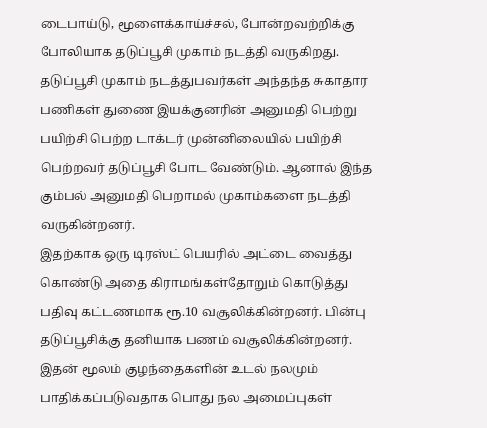டைபாய்டு, மூளைக்காய்ச்சல், போன்றவற்றிக்கு போலியாக தடுப்பூசி முகாம் நடத்தி வருகிறது.
தடுப்பூசி முகாம் நடத்துபவர்கள் அந்தந்த சுகாதார பணிகள் துணை இயக்குனரின் அனுமதி பெற்று பயிற்சி பெற்ற டாக்டர் முன்னிலையில் பயிற்சி பெற்றவர் தடுப்பூசி போட வேண்டும். ஆனால் இந்த கும்பல் அனுமதி பெறாமல் முகாம்களை நடத்தி வருகின்றனர்.
இதற்காக ஒரு டிரஸ்ட் பெயரில் அட்டை வைத்து கொண்டு அதை கிராமங்கள்தோறும் கொடுத்து பதிவு கட்டணமாக ரூ.10 வசூலிக்கின்றனர். பின்பு தடுப்பூசிக்கு தனியாக பணம் வசூலிக்கின்றனர்.
இதன் மூலம் குழந்தைகளின் உடல் நலமும் பாதிக்கப்படுவதாக பொது நல அமைப்புகள்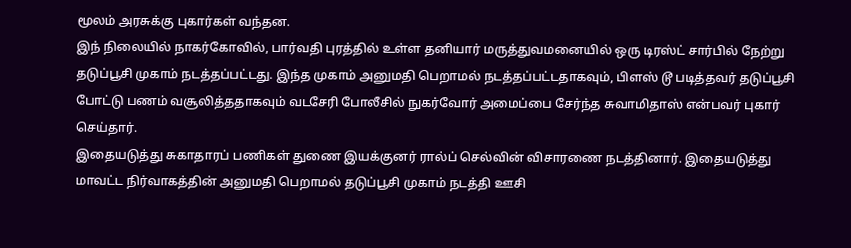மூலம் அரசுக்கு புகார்கள் வந்தன.
இந் நிலையில் நாகர்கோவில், பார்வதி புரத்தில் உள்ள தனியார் மருத்துவமனையில் ஒரு டிரஸ்ட் சார்பில் நேற்று தடுப்பூசி முகாம் நடத்தப்பட்டது. இந்த முகாம் அனுமதி பெறாமல் நடத்தப்பட்டதாகவும், பிளஸ் டூ படித்தவர் தடுப்பூசி போட்டு பணம் வசூலித்ததாகவும் வடசேரி போலீசில் நுகர்வோர் அமைப்பை சேர்ந்த சுவாமிதாஸ் என்பவர் புகார் செய்தார்.
இதையடுத்து சுகாதாரப் பணிகள் துணை இயக்குனர் ரால்ப் செல்வின் விசாரணை நடத்தினார். இதையடுத்து மாவட்ட நிர்வாகத்தின் அனுமதி பெறாமல் தடுப்பூசி முகாம் நடத்தி ஊசி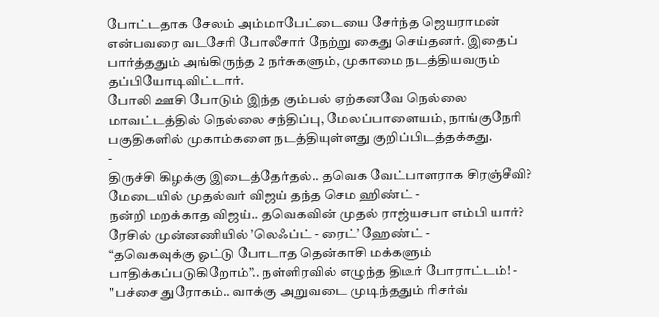போட்டதாக சேலம் அம்மாபேட்டையை சேர்ந்த ஜெயராமன் என்பவரை வடசேரி போலீசார் நேற்று கைது செய்தனர். இதைப் பார்த்ததும் அங்கிருந்த 2 நர்சுகளும், முகாமை நடத்தியவரும் தப்பியோடிவிட்டார்.
போலி ஊசி போடும் இந்த கும்பல் ஏற்கனவே நெல்லை மாவட்டத்தில் நெல்லை சந்திப்பு, மேலப்பாளையம், நாங்குநேரி பகுதிகளில் முகாம்களை நடத்தியுள்ளது குறிப்பிடத்தக்கது.
-
திருச்சி கிழக்கு இடைத்தேர்தல்.. தவெக வேட்பாளராக சிரஞ்சீவி? மேடையில் முதல்வர் விஜய் தந்த செம ஹிண்ட் -
நன்றி மறக்காத விஜய்.. தவெகவின் முதல் ராஜ்யசபா எம்பி யார்? ரேசில் முன்னணியில் ’லெஃப்ட் - ரைட்’ ஹேண்ட் -
“தவெகவுக்கு ஓட்டு போடாத தென்காசி மக்களும் பாதிக்கப்படுகிறோம்”.. நள்ளிரவில் எழுந்த திடீர் போராட்டம்! -
"பச்சை துரோகம்.. வாக்கு அறுவடை முடிந்ததும் ரிசர்வ்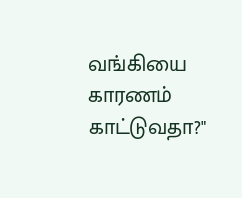வங்கியை காரணம் காட்டுவதா?"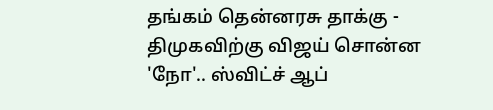தங்கம் தென்னரசு தாக்கு -
திமுகவிற்கு விஜய் சொன்ன 'நோ'.. ஸ்விட்ச் ஆப்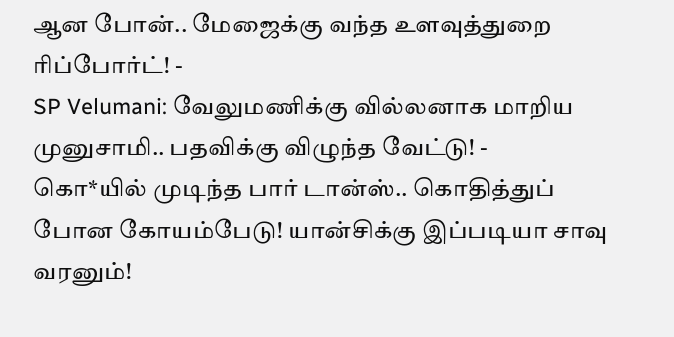ஆன போன்.. மேஜைக்கு வந்த உளவுத்துறை ரிப்போர்ட்! -
SP Velumani: வேலுமணிக்கு வில்லனாக மாறிய முனுசாமி.. பதவிக்கு விழுந்த வேட்டு! -
கொ*யில் முடிந்த பார் டான்ஸ்.. கொதித்துப் போன கோயம்பேடு! யான்சிக்கு இப்படியா சாவு வரனும்!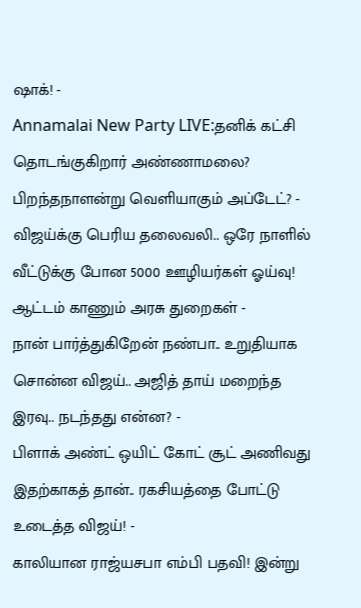ஷாக்! -
Annamalai New Party LIVE:தனிக் கட்சி தொடங்குகிறார் அண்ணாமலை? பிறந்தநாளன்று வெளியாகும் அப்டேட்? -
விஜய்க்கு பெரிய தலைவலி.. ஒரே நாளில் வீட்டுக்கு போன 5000 ஊழியர்கள் ஓய்வு! ஆட்டம் காணும் அரசு துறைகள் -
நான் பார்த்துகிறேன் நண்பா.. உறுதியாக சொன்ன விஜய்.. அஜித் தாய் மறைந்த இரவு.. நடந்தது என்ன? -
பிளாக் அண்ட் ஒயிட் கோட் சூட் அணிவது இதற்காகத் தான்.. ரகசியத்தை போட்டு உடைத்த விஜய்! -
காலியான ராஜ்யசபா எம்பி பதவி! இன்று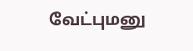வேட்புமனு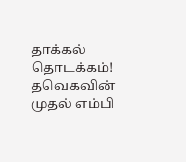தாக்கல் தொடக்கம்! தவெகவின் முதல் எம்பி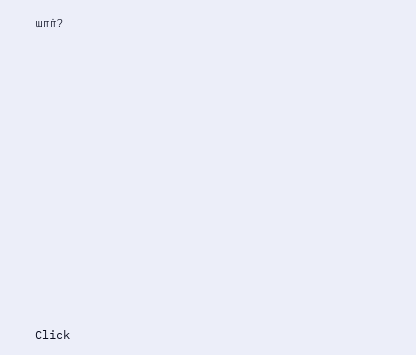யார்?












Click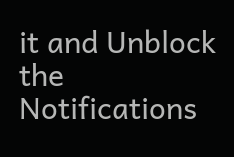it and Unblock the Notifications